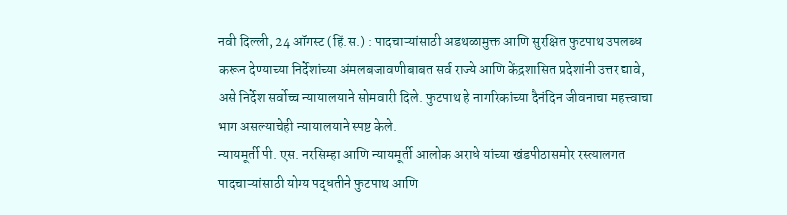नवी दिल्ली, 24 ऑगस्ट (हिं.स.) : पादचाऱ्यांसाठी अडथळामुक्त आणि सुरक्षित फुटपाथ उपलब्ध करून देण्याच्या निर्देशांच्या अंमलबजावणीबाबत सर्व राज्ये आणि केंद्रशासित प्रदेशांनी उत्तर द्यावे, असे निर्देश सर्वोच्च न्यायालयाने सोमवारी दिले. फुटपाथ हे नागरिकांच्या दैनंदिन जीवनाचा महत्त्वाचा भाग असल्याचेही न्यायालयाने स्पष्ट केले.
न्यायमूर्ती पी. एस. नरसिम्हा आणि न्यायमूर्ती आलोक अराधे यांच्या खंडपीठासमोर रस्त्यालगत पादचाऱ्यांसाठी योग्य पद्धतीने फुटपाथ आणि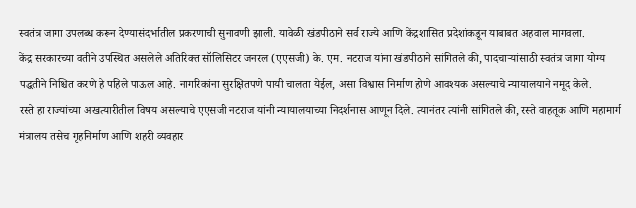स्वतंत्र जागा उपलब्ध करून देण्यासंदर्भातील प्रकरणाची सुनावणी झाली. यावेळी खंडपीठाने सर्व राज्ये आणि केंद्रशासित प्रदेशांकडून याबाबत अहवाल मागवला.
केंद्र सरकारच्या वतीने उपस्थित असलेले अतिरिक्त सॉलिसिटर जनरल (एएसजी) के. एम. नटराज यांना खंडपीठाने सांगितले की, पादचाऱ्यांसाठी स्वतंत्र जागा योग्य पद्धतीने निश्चित करणे हे पहिले पाऊल आहे. नागरिकांना सुरक्षितपणे पायी चालता येईल, असा विश्वास निर्माण होणे आवश्यक असल्याचे न्यायालयाने नमूद केले.
रस्ते हा राज्यांच्या अखत्यारीतील विषय असल्याचे एएसजी नटराज यांनी न्यायालयाच्या निदर्शनास आणून दिले. त्यानंतर त्यांनी सांगितले की, रस्ते वाहतूक आणि महामार्ग मंत्रालय तसेच गृहनिर्माण आणि शहरी व्यवहार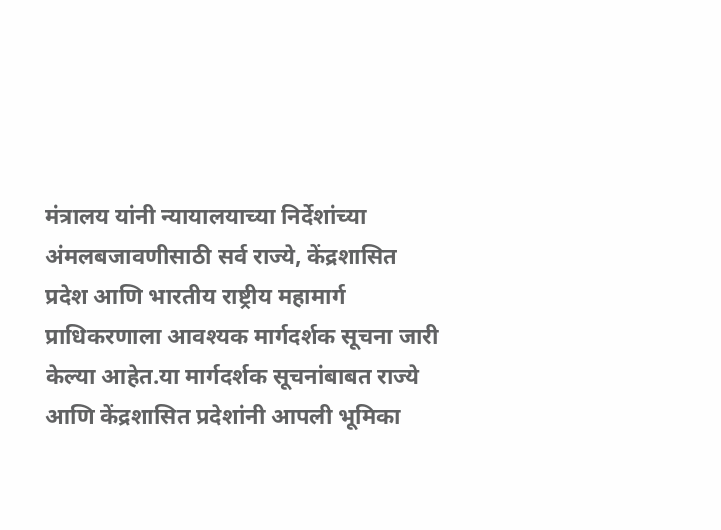मंत्रालय यांनी न्यायालयाच्या निर्देशांच्या अंमलबजावणीसाठी सर्व राज्ये, केंद्रशासित प्रदेश आणि भारतीय राष्ट्रीय महामार्ग प्राधिकरणाला आवश्यक मार्गदर्शक सूचना जारी केल्या आहेत.या मार्गदर्शक सूचनांबाबत राज्ये आणि केंद्रशासित प्रदेशांनी आपली भूमिका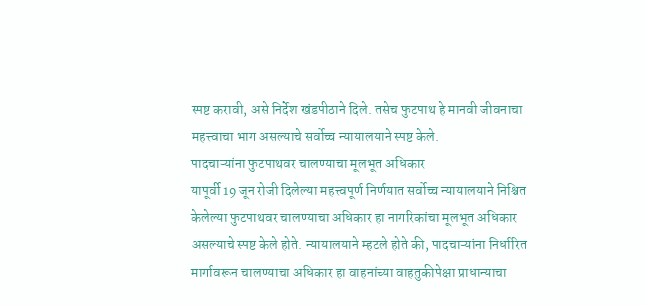स्पष्ट करावी, असे निर्देश खंडपीठाने दिले. तसेच फुटपाथ हे मानवी जीवनाचा महत्त्वाचा भाग असल्याचे सर्वोच्च न्यायालयाने स्पष्ट केले.
पादचाऱ्यांना फुटपाथवर चालण्याचा मूलभूत अधिकार
यापूर्वी 19 जून रोजी दिलेल्या महत्त्वपूर्ण निर्णयात सर्वोच्च न्यायालयाने निश्चित केलेल्या फुटपाथवर चालण्याचा अधिकार हा नागरिकांचा मूलभूत अधिकार असल्याचे स्पष्ट केले होते. न्यायालयाने म्हटले होते की, पादचाऱ्यांना निर्धारित मार्गावरून चालण्याचा अधिकार हा वाहनांच्या वाहतुकीपेक्षा प्राधान्याचा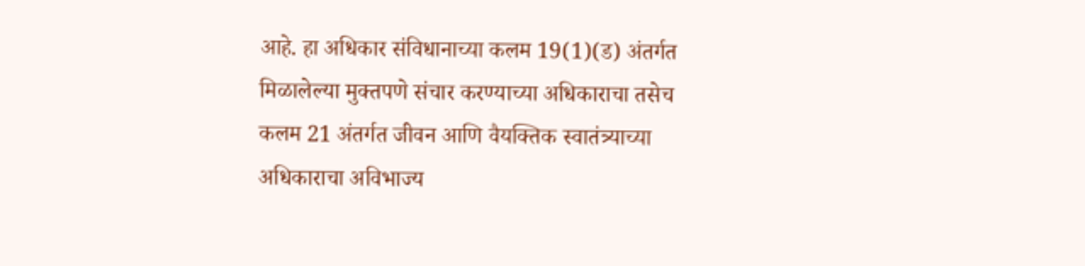आहे. हा अधिकार संविधानाच्या कलम 19(1)(ड) अंतर्गत मिळालेल्या मुक्तपणे संचार करण्याच्या अधिकाराचा तसेच कलम 21 अंतर्गत जीवन आणि वैयक्तिक स्वातंत्र्याच्या अधिकाराचा अविभाज्य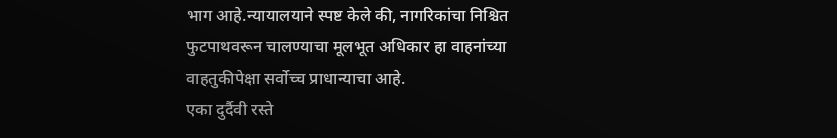भाग आहे.न्यायालयाने स्पष्ट केले की, नागरिकांचा निश्चित फुटपाथवरून चालण्याचा मूलभूत अधिकार हा वाहनांच्या वाहतुकीपेक्षा सर्वोच्च प्राधान्याचा आहे.
एका दुर्दैवी रस्ते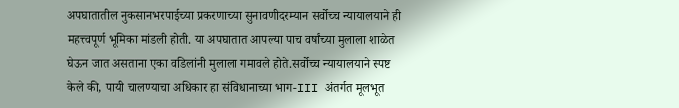अपघातातील नुकसानभरपाईच्या प्रकरणाच्या सुनावणीदरम्यान सर्वोच्च न्यायालयाने ही महत्त्वपूर्ण भूमिका मांडली होती. या अपघातात आपल्या पाच वर्षांच्या मुलाला शाळेत घेऊन जात असताना एका वडिलांनी मुलाला गमावले होते.सर्वोच्च न्यायालयाने स्पष्ट केले की, पायी चालण्याचा अधिकार हा संविधानाच्या भाग-III अंतर्गत मूलभूत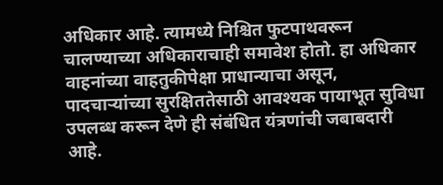अधिकार आहे. त्यामध्ये निश्चित फुटपाथवरून चालण्याच्या अधिकाराचाही समावेश होतो. हा अधिकार वाहनांच्या वाहतुकीपेक्षा प्राधान्याचा असून, पादचाऱ्यांच्या सुरक्षिततेसाठी आवश्यक पायाभूत सुविधा उपलब्ध करून देणे ही संबंधित यंत्रणांची जबाबदारी आहे.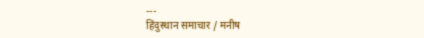---
हिंदुस्थान समाचार / मनीष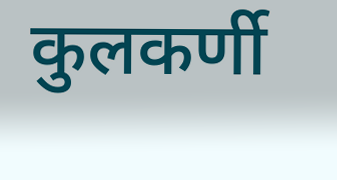कुलकर्णी